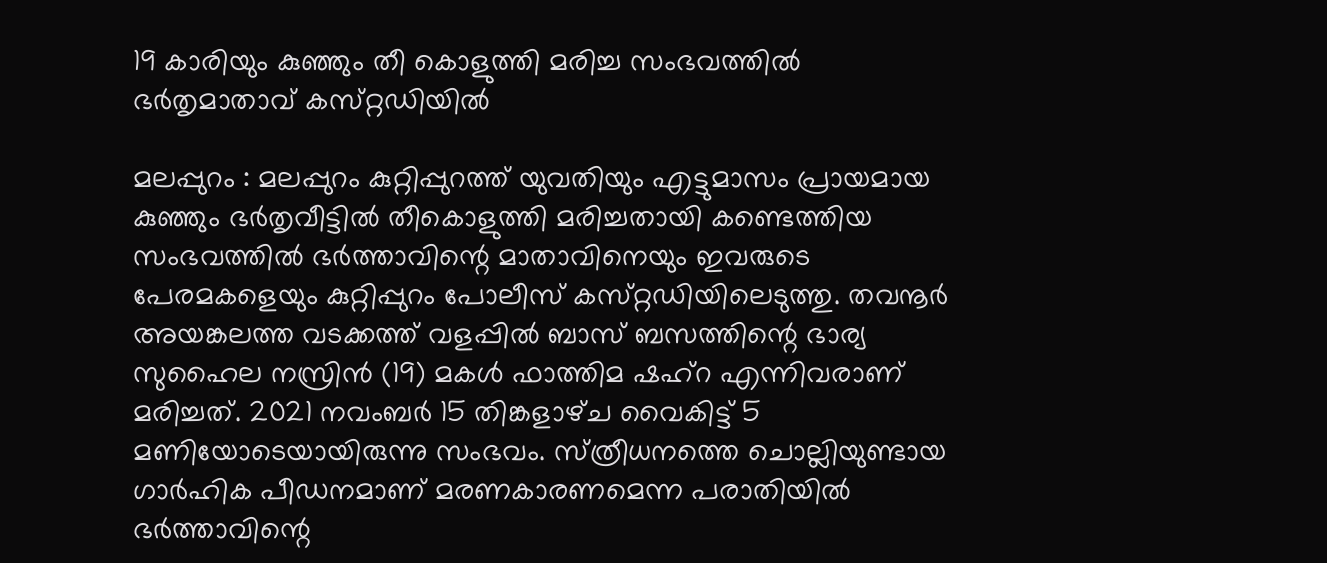19 കാരിയും കുഞ്ഞും തീ കൊളുത്തി മരിച്ച സംഭവത്തില്‍ ഭര്‍തൃമാതാവ്‌ കസ്‌റ്റഡിയില്‍

മലപ്പുറം : മലപ്പുറം കുറ്റിപ്പുറത്ത്‌ യുവതിയും എട്ടുമാസം പ്രായമായ കുഞ്ഞും ഭര്‍തൃവീട്ടില്‍ തീകൊളുത്തി മരിച്ചതായി കണ്ടെത്തിയ സംഭവത്തില്‍ ഭര്‍ത്താവിന്റെ മാതാവിനെയും ഇവരുടെ പേരമകളെയും കുറ്റിപ്പുറം പോലീസ്‌ കസ്‌റ്റഡിയിലെടുത്തു. തവനൂര്‍ അയങ്കലത്ത വടക്കത്ത്‌ വളപ്പില്‍ ബാസ്‌ ബസത്തിന്റെ ഭാര്യ സുഹൈല നസ്രിന്‍ (19) മകള്‍ ഫാത്തിമ ഷഹ്‌റ എന്നിവരാണ്‌ മരിച്ചത്‌. 2021 നവംബര്‍ 15 തിങ്കളാഴ്‌ച വൈകിട്ട് 5 മണിയോടെയായിരുന്നു സംഭവം. സ്‌ത്രീധനത്തെ ചൊല്ലിയുണ്ടായ ഗാര്‍ഹിക പീഡനമാണ് മരണകാരണമെന്ന പരാതിയില്‍ ഭര്‍ത്താവിന്റെ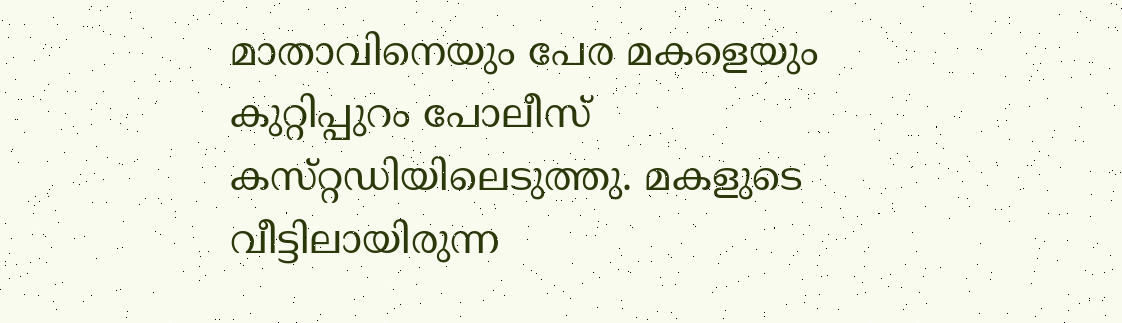മാതാവിനെയും പേര മകളെയും കുറ്റിപ്പുറം പോലീസ്‌ കസ്‌റ്റഡിയിലെടുത്തു. മകളുടെ വീട്ടിലായിരുന്ന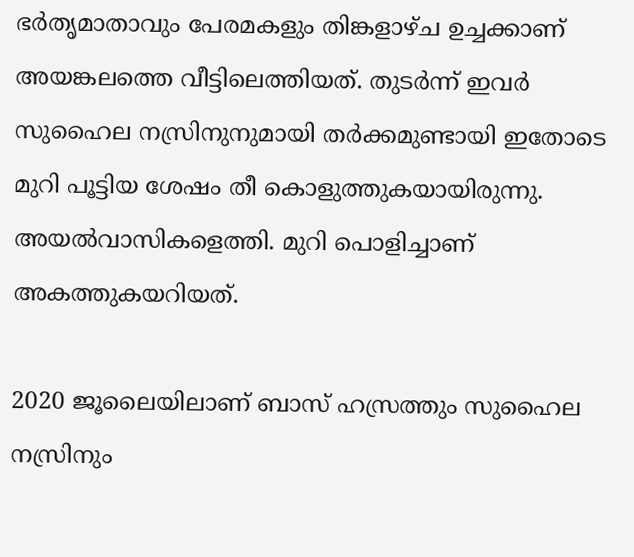ഭര്‍തൃമാതാവും പേരമകളും തിങ്കളാഴ്‌ച ഉച്ചക്കാണ്‌ അയങ്കലത്തെ വീട്ടിലെത്തിയത്‌. തുടര്‍ന്ന്‌ ഇവര്‍ സുഹൈല നസ്രിനുനുമായി തര്‍ക്കമുണ്ടായി ഇതോടെ മുറി പൂട്ടിയ ശേഷം തീ കൊളുത്തുകയായിരുന്നു. അയല്‍വാസികളെത്തി. മുറി പൊളിച്ചാണ്‌ അകത്തുകയറിയത്‌.

2020 ജൂലൈയിലാണ്‌ ബാസ്‌ ഹസ്രത്തും സുഹൈല നസ്രിനും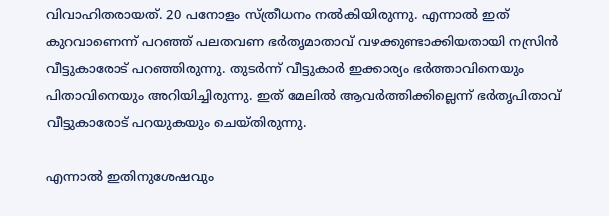വിവാഹിതരായത്‌. 20 പനോളം സ്‌ത്രീധനം നല്‍കിയിരുന്നു. എന്നാല്‍ ഇത്‌ കുറവാണെന്ന് പറഞ്ഞ്‌ പലതവണ ഭര്‍തൃമാതാവ്‌ വഴക്കുണ്ടാക്കിയതായി നസ്രിന്‍ വീട്ടുകാരോട്‌ പറഞ്ഞിരുന്നു. തുടര്‍ന്ന്‌ വീട്ടുകാര്‍ ഇക്കാര്യം ഭര്‍ത്താവിനെയും പിതാവിനെയും അറിയിച്ചിരുന്നു. ഇത്‌ മേലില്‍ ആവര്‍ത്തിക്കില്ലെന്ന്‌ ഭര്‍തൃപിതാവ്‌ വീട്ടുകാരോട്‌ പറയുകയും ചെയ്‌തിരുന്നു.

എന്നാല്‍ ഇതിനുശേഷവും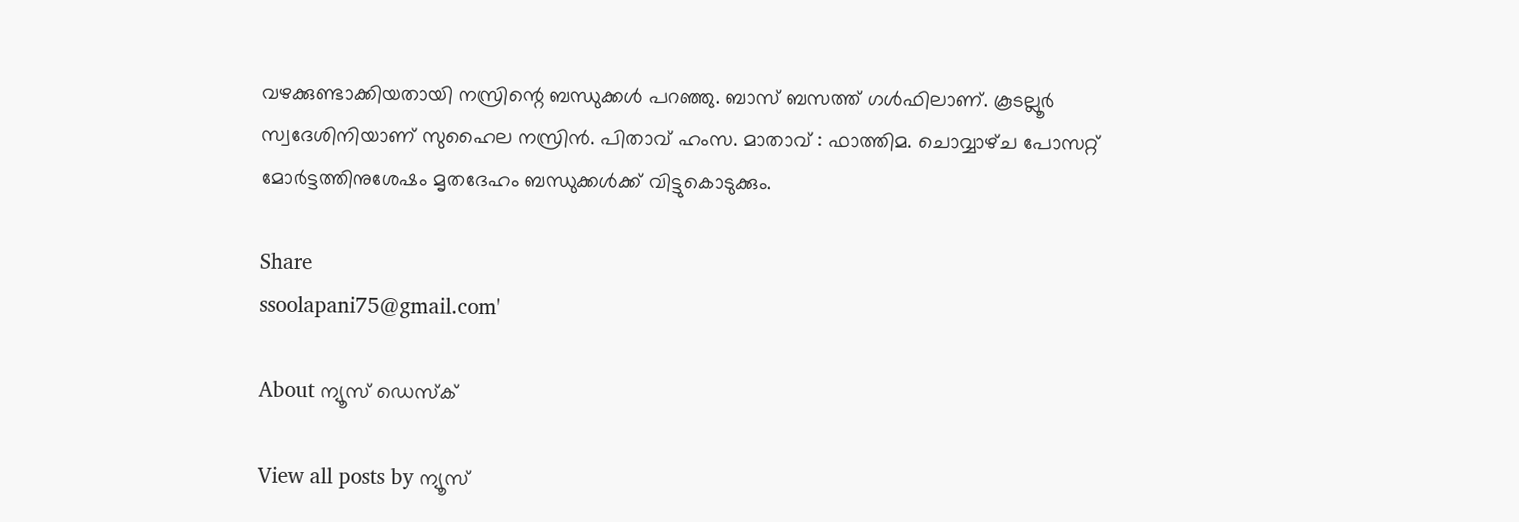വഴക്കുണ്ടാക്കിയതായി നസ്രിന്റെ ബന്ധുക്കള്‍ പറഞ്ഞു. ബാസ്‌ ബസത്ത്‌ ഗള്‍ഫിലാണ്‌. കൂടല്ലൂര്‍ സ്വദേശിനിയാണ്‌ സുഹൈല നസ്രിന്‍. പിതാവ്‌ ഹംസ. മാതാവ്‌ : ഫാത്തിമ. ചൊവ്വാഴ്‌ച പോസറ്റ്‌ മോര്‍ട്ടത്തിനുശേഷം മൃതദേഹം ബന്ധുക്കള്‍ക്ക്‌ വിട്ടുകൊടുക്കും.

Share
ssoolapani75@gmail.com'

About ന്യൂസ് ഡെസ്ക്

View all posts by ന്യൂസ്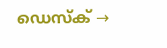ഡെസ്ക് →